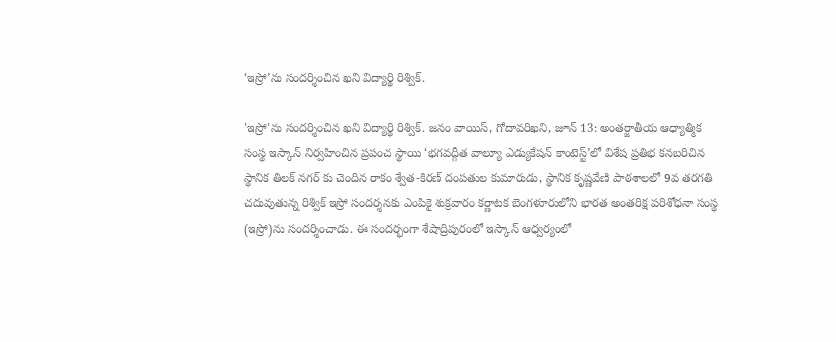‘ఇస్రో’ను సందర్శించిన ఖని విద్యార్థి రిశ్విక్.

'ఇస్రో'ను సందర్శించిన ఖని విద్యార్థి రిశ్విక్. జనం వాయిస్, గోదావరిఖని, జూన్ 13: అంతర్జాతీయ ఆధ్యాత్మిక సంస్థ ఇస్కాన్ నిర్వహించిన ప్రపంచ స్థాయి ‘భగవద్గీత వాల్యూ ఎడ్యుకేషన్ కాంటెస్ట్’లో విశేష ప్రతిభ కనబరిచిన స్థానిక తిలక్ నగర్ కు చెందిన రాకం శ్వేత-కిరణ్ దంపతుల కుమారుడు, స్థానిక కృష్ణవేణి పాఠశాలలో 9వ తరగతి చదువుతున్న రిశ్విక్ ఇస్రో సందర్శనకు ఎంపికై శుక్రవారం కర్ణాటక బెంగళూరులోని భారత అంతరిక్ష పరిశోధనా సంస్థ (ఇస్రో)ను సందర్శించాడు. ఈ సందర్భంగా శేషాద్రిపురంలో ఇస్కాన్ ఆధ్వర్యంలో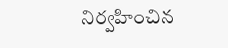నిర్వహించిన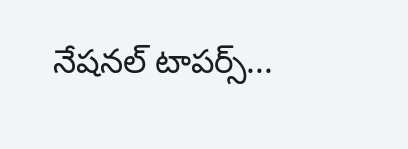నేషనల్ టాపర్స్...